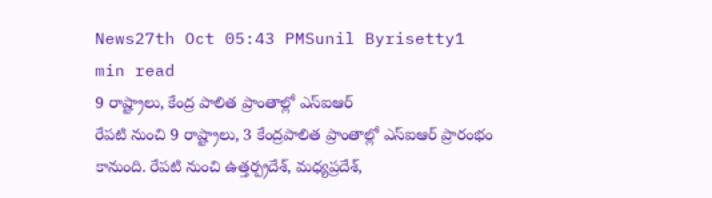News27th Oct 05:43 PMSunil Byrisetty1 min read
9 రాష్ట్రాలు, కేంద్ర పాలిత ప్రాంతాల్లో ఎస్ఐఆర్
రేపటి నుంచి 9 రాష్ట్రాలు, 3 కేంద్రపాలిత ప్రాంతాల్లో ఎస్ఐఆర్ ప్రారంభం కానుంది. రేపటి నుంచి ఉత్తర్ప్రదేశ్, మధ్యప్రదేశ్,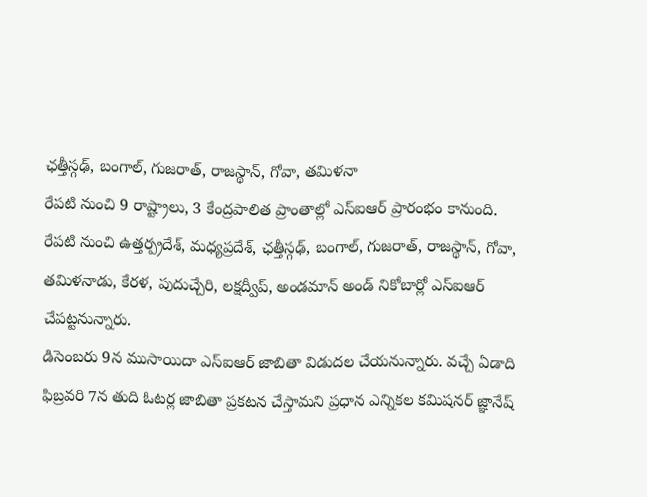ఛత్తీస్గఢ్, బంగాల్, గుజరాత్, రాజస్థాన్, గోవా, తమిళనా
రేపటి నుంచి 9 రాష్ట్రాలు, 3 కేంద్రపాలిత ప్రాంతాల్లో ఎస్ఐఆర్ ప్రారంభం కానుంది. రేపటి నుంచి ఉత్తర్ప్రదేశ్, మధ్యప్రదేశ్, ఛత్తీస్గఢ్, బంగాల్, గుజరాత్, రాజస్థాన్, గోవా, తమిళనాడు, కేరళ, పుదుచ్చేరి, లక్షద్వీప్, అండమాన్ అండ్ నికోబార్లో ఎస్ఐఆర్ చేపట్టనున్నారు.
డిసెంబరు 9న ముసాయిదా ఎస్ఐఆర్ జాబితా విడుదల చేయనున్నారు. వచ్చే ఏడాది ఫిబ్రవరి 7న తుది ఓటర్ల జాబితా ప్రకటన చేస్తామని ప్రధాన ఎన్నికల కమిషనర్ జ్ఞానేష్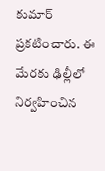కుమార్ ప్రకటించారు. ఈ మేరకు ఢిల్లీలో నిర్వహించిన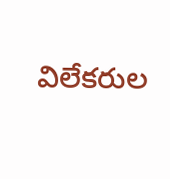విలేకరుల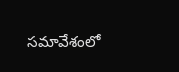సమావేశంలో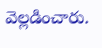వెల్లడించారు.